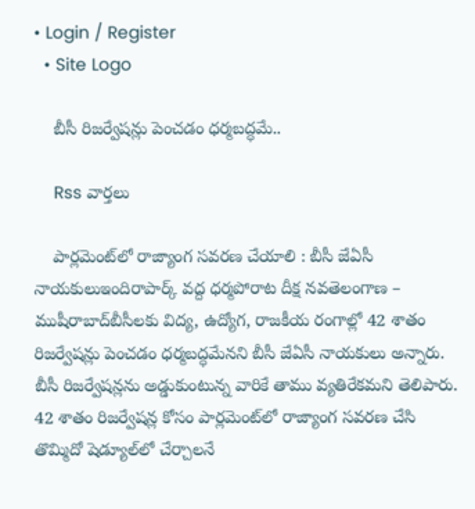• Login / Register
  • Site Logo

    బీసీ రిజర్వేషన్లు పెంచడం ధర్మబద్ధమే..

    Rss వార్తలు

    పార్లమెంట్‌లో రాజ్యాంగ సవరణ చేయాలి : బీసీ జేఏసీ నాయకులుఇందిరాపార్క్‌ వద్ద ధర్మపోరాట దీక్ష నవతెలంగాణ – ముషీరాబాద్‌బీసీలకు విద్య, ఉద్యోగ, రాజకీయ రంగాల్లో 42 శాతం రిజర్వేషన్లు పెంచడం ధర్మబద్ధమేనని బీసీ జేఏసీ నాయకులు అన్నారు. బీసీ రిజర్వేషన్లను అడ్డుకుంటున్న వారికే తాము వ్యతిరేకమని తెలిపారు. 42 శాతం రిజర్వేషన్ల కోసం పార్లమెంట్‌లో రాజ్యాంగ సవరణ చేసి తొమ్మిదో షెడ్యూల్‌లో చేర్చాలనే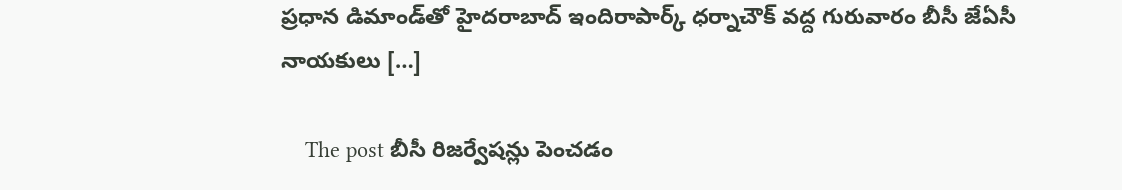ప్రధాన డిమాండ్‌తో హైదరాబాద్‌ ఇందిరాపార్క్‌ ధర్నాచౌక్‌ వద్ద గురువారం బీసీ జేఏసీ నాయకులు […]

    The post బీసీ రిజర్వేషన్లు పెంచడం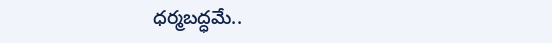ధర్మబద్ధమే..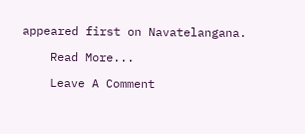appeared first on Navatelangana.

    Read More...

    Leave A Comment